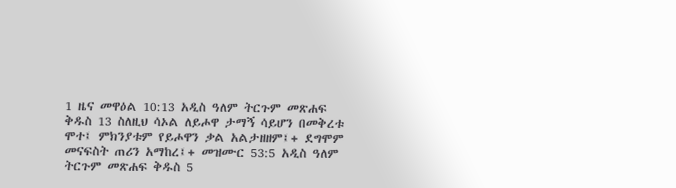1 ዜና መዋዕል 10:13 አዲስ ዓለም ትርጉም መጽሐፍ ቅዱስ 13 ስለዚህ ሳኦል ለይሖዋ ታማኝ ሳይሆን በመቅረቱ ሞተ፤ ምክንያቱም የይሖዋን ቃል አልታዘዘም፤+ ደግሞም መናፍስት ጠሪን አማከረ፤+ መዝሙር 53:5 አዲስ ዓለም ትርጉም መጽሐፍ ቅዱስ 5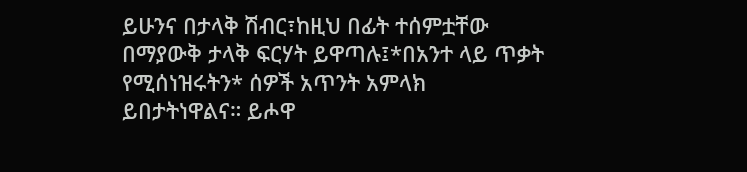ይሁንና በታላቅ ሽብር፣ከዚህ በፊት ተሰምቷቸው በማያውቅ ታላቅ ፍርሃት ይዋጣሉ፤*በአንተ ላይ ጥቃት የሚሰነዝሩትን* ሰዎች አጥንት አምላክ ይበታትነዋልና። ይሖዋ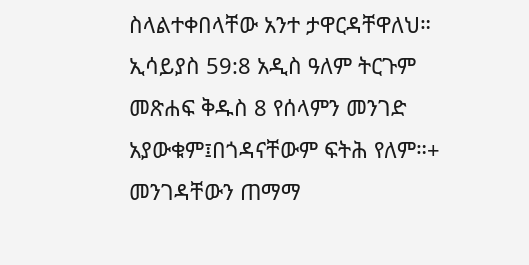ስላልተቀበላቸው አንተ ታዋርዳቸዋለህ። ኢሳይያስ 59:8 አዲስ ዓለም ትርጉም መጽሐፍ ቅዱስ 8 የሰላምን መንገድ አያውቁም፤በጎዳናቸውም ፍትሕ የለም።+ መንገዳቸውን ጠማማ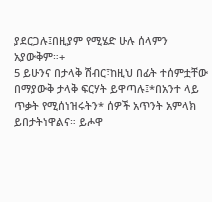ያደርጋሉ፤በዚያም የሚሄድ ሁሉ ሰላምን አያውቅም።+
5 ይሁንና በታላቅ ሽብር፣ከዚህ በፊት ተሰምቷቸው በማያውቅ ታላቅ ፍርሃት ይዋጣሉ፤*በአንተ ላይ ጥቃት የሚሰነዝሩትን* ሰዎች አጥንት አምላክ ይበታትነዋልና። ይሖዋ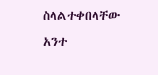ስላልተቀበላቸው አንተ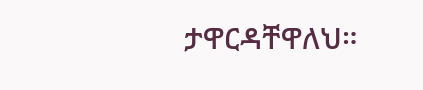ታዋርዳቸዋለህ።